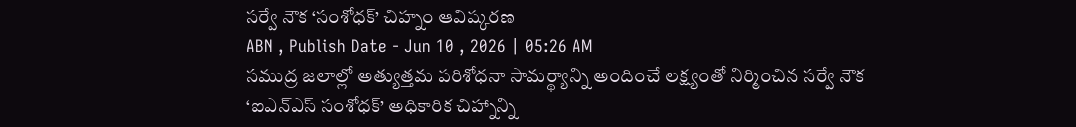సర్వే నౌక ‘సంశోధక్’ చిహ్నం ఆవిష్కరణ
ABN , Publish Date - Jun 10 , 2026 | 05:26 AM
సముద్ర జలాల్లో అత్యుత్తమ పరిశోధనా సామర్థ్యాన్ని అందించే లక్ష్యంతో నిర్మించిన సర్వే నౌక ‘ఐఎన్ఎస్ సంశోధక్’ అధికారిక చిహ్నాన్ని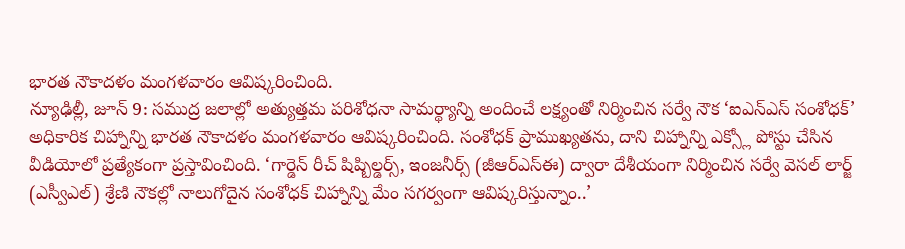భారత నౌకాదళం మంగళవారం ఆవిష్కరించింది.
న్యూఢిల్లీ, జూన్ 9: సముద్ర జలాల్లో అత్యుత్తమ పరిశోధనా సామర్థ్యాన్ని అందించే లక్ష్యంతో నిర్మించిన సర్వే నౌక ‘ఐఎన్ఎస్ సంశోధక్’ అధికారిక చిహ్నాన్ని భారత నౌకాదళం మంగళవారం ఆవిష్కరించింది. సంశోధక్ ప్రాముఖ్యతను, దాని చిహ్నాన్ని ఎక్స్లో పోస్టు చేసిన వీడియోలో ప్రత్యేకంగా ప్రస్తావించింది. ‘గార్డెన్ రీచ్ షిప్బిల్డర్స్, ఇంజనీర్స్ (జీఆర్ఎస్ఈ) ద్వారా దేశీయంగా నిర్మించిన సర్వే వెసల్ లార్జ్ (ఎస్వీఎల్) శ్రేణి నౌకల్లో నాలుగోదైన సంశోధక్ చిహ్నాన్ని మేం సగర్వంగా ఆవిష్కరిస్తున్నాం..’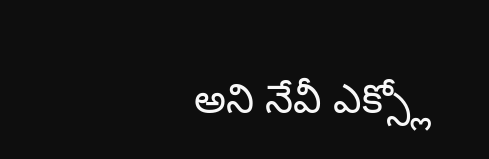అని నేవీ ఎక్స్లో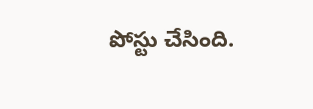పోస్టు చేసింది.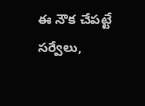ఈ నౌక చేపట్టే సర్వేలు,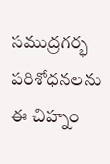సముద్రగర్భ పరిశోధనలను ఈ చిహ్నం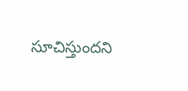సూచిస్తుందని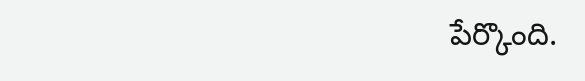పేర్కొంది.